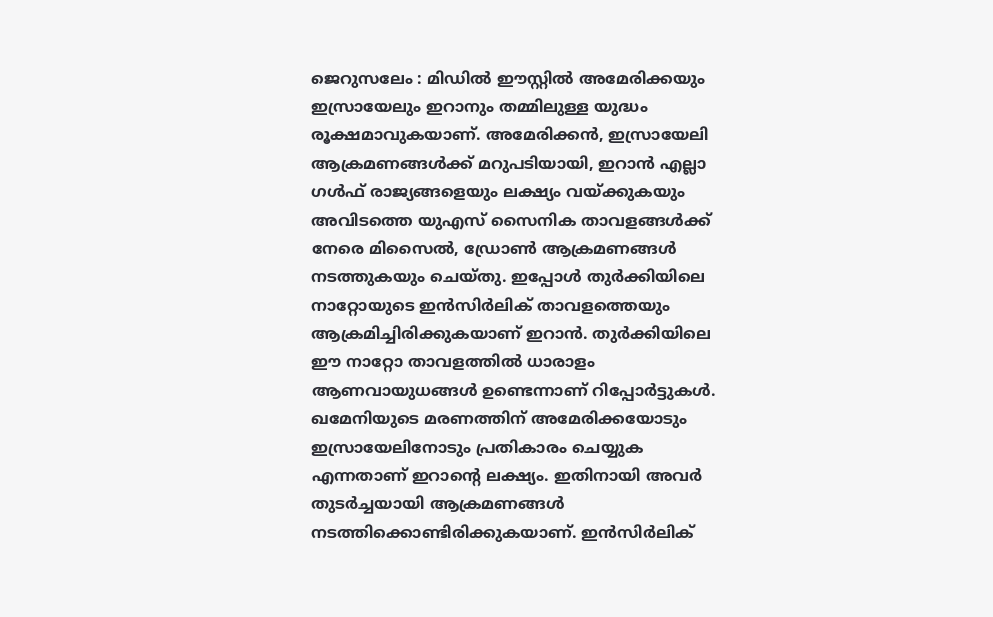ജെറുസലേം : മിഡിൽ ഈസ്റ്റിൽ അമേരിക്കയും ഇസ്രായേലും ഇറാനും തമ്മിലുള്ള യുദ്ധം രൂക്ഷമാവുകയാണ്. അമേരിക്കൻ, ഇസ്രായേലി ആക്രമണങ്ങൾക്ക് മറുപടിയായി, ഇറാൻ എല്ലാ ഗൾഫ് രാജ്യങ്ങളെയും ലക്ഷ്യം വയ്ക്കുകയും അവിടത്തെ യുഎസ് സൈനിക താവളങ്ങൾക്ക് നേരെ മിസൈൽ, ഡ്രോൺ ആക്രമണങ്ങൾ നടത്തുകയും ചെയ്തു. ഇപ്പോൾ തുർക്കിയിലെ നാറ്റോയുടെ ഇൻസിർലിക് താവളത്തെയും ആക്രമിച്ചിരിക്കുകയാണ് ഇറാൻ. തുർക്കിയിലെ ഈ നാറ്റോ താവളത്തിൽ ധാരാളം ആണവായുധങ്ങൾ ഉണ്ടെന്നാണ് റിപ്പോർട്ടുകൾ.
ഖമേനിയുടെ മരണത്തിന് അമേരിക്കയോടും ഇസ്രായേലിനോടും പ്രതികാരം ചെയ്യുക എന്നതാണ് ഇറാന്റെ ലക്ഷ്യം. ഇതിനായി അവർ തുടർച്ചയായി ആക്രമണങ്ങൾ നടത്തിക്കൊണ്ടിരിക്കുകയാണ്. ഇൻസിർലിക്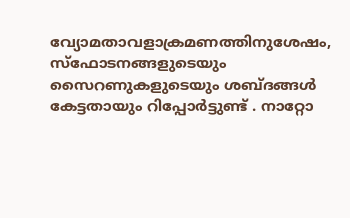വ്യോമതാവളാക്രമണത്തിനുശേഷം, സ്ഫോടനങ്ങളുടെയും സൈറണുകളുടെയും ശബ്ദങ്ങൾ കേട്ടതായും റിപ്പോർട്ടുണ്ട് . നാറ്റോ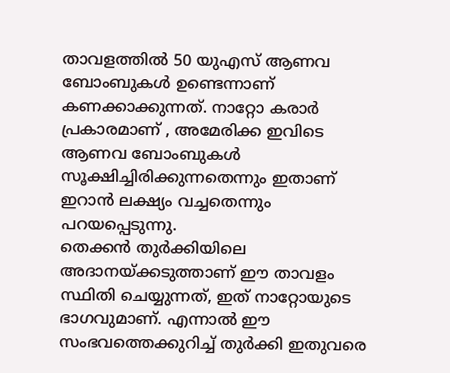താവളത്തിൽ 50 യുഎസ് ആണവ ബോംബുകൾ ഉണ്ടെന്നാണ് കണക്കാക്കുന്നത്. നാറ്റോ കരാർ പ്രകാരമാണ് , അമേരിക്ക ഇവിടെ ആണവ ബോംബുകൾ സൂക്ഷിച്ചിരിക്കുന്നതെന്നും ഇതാണ് ഇറാൻ ലക്ഷ്യം വച്ചതെന്നും പറയപ്പെടുന്നു.
തെക്കൻ തുർക്കിയിലെ അദാനയ്ക്കടുത്താണ് ഈ താവളം സ്ഥിതി ചെയ്യുന്നത്, ഇത് നാറ്റോയുടെ ഭാഗവുമാണ്. എന്നാൽ ഈ സംഭവത്തെക്കുറിച്ച് തുർക്കി ഇതുവരെ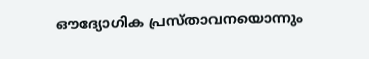ഔദ്യോഗിക പ്രസ്താവനയൊന്നും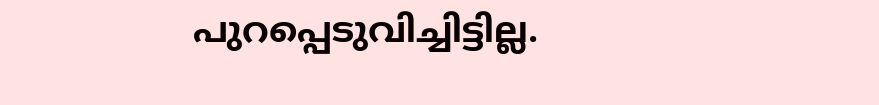പുറപ്പെടുവിച്ചിട്ടില്ല.